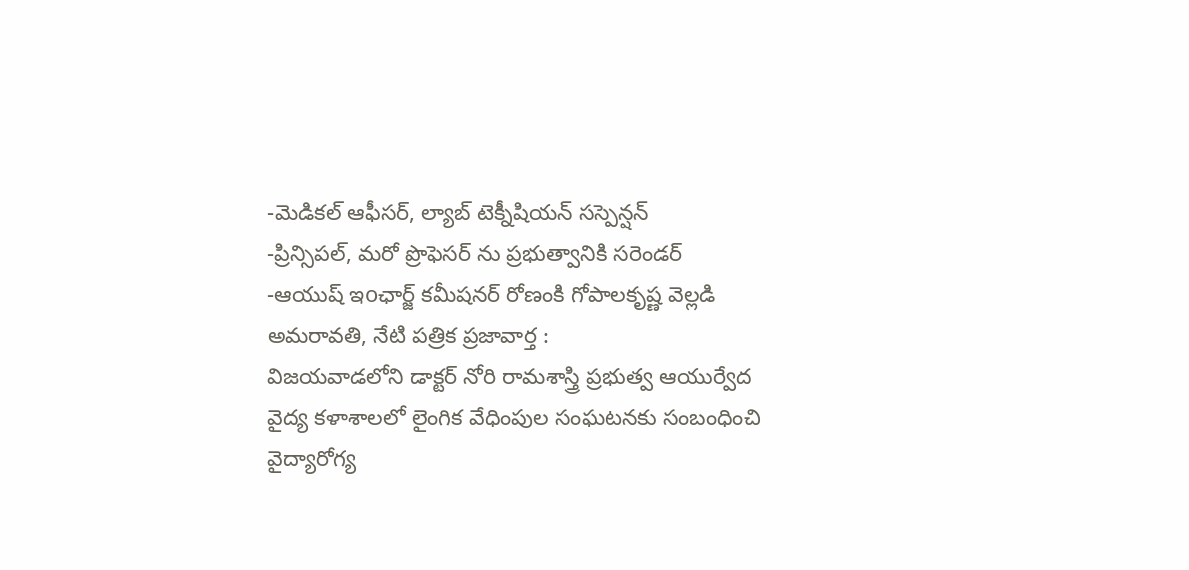-మెడికల్ ఆఫీసర్, ల్యాబ్ టెక్నీషియన్ సస్పెన్షన్
-ప్రిన్సిపల్, మరో ప్రొఫెసర్ ను ప్రభుత్వానికి సరెండర్
-ఆయుష్ ఇoఛార్జ్ కమీషనర్ రోణంకి గోపాలకృష్ణ వెల్లడి
అమరావతి, నేటి పత్రిక ప్రజావార్త :
విజయవాడలోని డాక్టర్ నోరి రామశాస్త్రి ప్రభుత్వ ఆయుర్వేద వైద్య కళాశాలలో లైంగిక వేధింపుల సంఘటనకు సంబంధించి వైద్యారోగ్య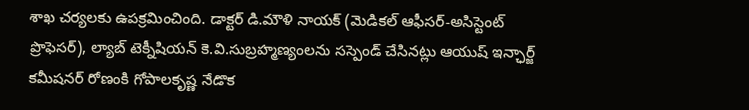శాఖ చర్యలకు ఉపక్రమించింది. డాక్టర్ డి.మౌళి నాయక్ (మెడికల్ ఆఫీసర్-అసిస్టెంట్ ప్రొఫెసర్), ల్యాబ్ టెక్నీషియన్ కె.వి.సుబ్రహ్మణ్యంలను సస్పెండ్ చేసినట్లు ఆయుష్ ఇన్ఛార్జ్ కమీషనర్ రోణంకి గోపాలకృష్ణ నేడొక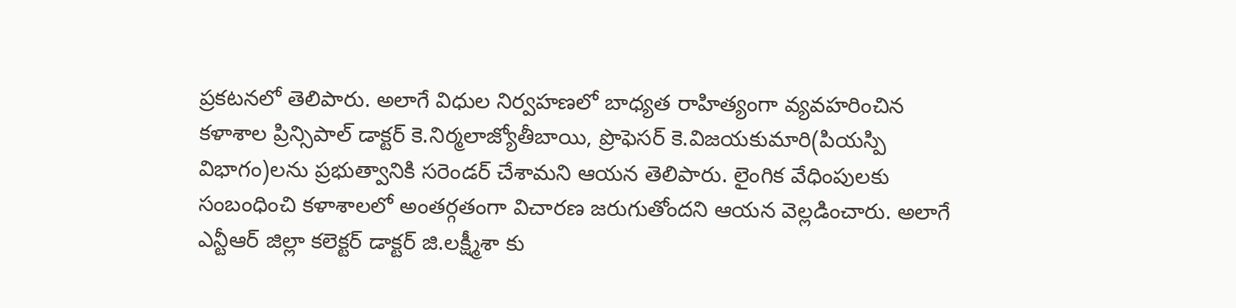ప్రకటనలో తెలిపారు. అలాగే విధుల నిర్వహణలో బాధ్యత రాహిత్యంగా వ్యవహరించిన
కళాశాల ప్రిన్సిపాల్ డాక్టర్ కె.నిర్మలాజ్యోతీబాయి, ప్రొఫెసర్ కె.విజయకుమారి(పియస్పి విభాగం)లను ప్రభుత్వానికి సరెండర్ చేశామని ఆయన తెలిపారు. లైంగిక వేధింపులకు సంబంధించి కళాశాలలో అంతర్గతంగా విచారణ జరుగుతోందని ఆయన వెల్లడించారు. అలాగే ఎన్టీఆర్ జిల్లా కలెక్టర్ డాక్టర్ జి.లక్ష్మీశా కు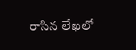రాసిన లేఖలో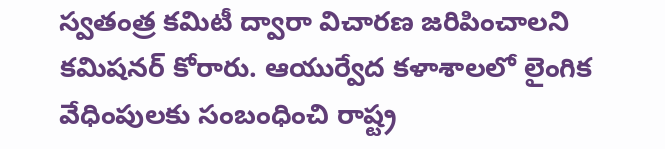స్వతంత్ర కమిటీ ద్వారా విచారణ జరిపించాలని కమిషనర్ కోరారు. ఆయుర్వేద కళాశాలలో లైంగిక వేధింపులకు సంబంధించి రాష్ట్ర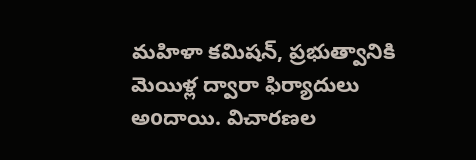మహిళా కమిషన్, ప్రభుత్వానికి మెయిళ్ల ద్వారా ఫిర్యాదులు అoదాయి. విచారణల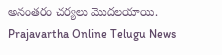అనంతరం చర్యలు మొదలయాయి.
Prajavartha Online Telugu News